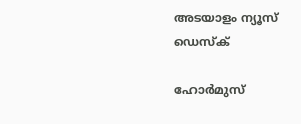അടയാളം ന്യൂസ് ഡെസ്ക്

ഹോര്‍മുസ്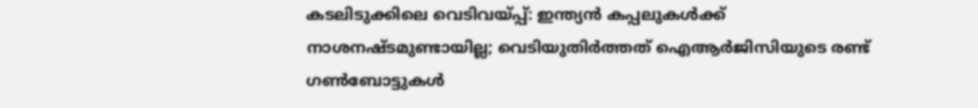കടലിടുക്കിലെ വെടിവയ്പ്പ്: ഇന്ത്യന്‍ കപ്പലുകള്‍ക്ക് നാശനഷ്ടമുണ്ടായില്ല; വെടിയുതിര്‍ത്തത് ഐആര്‍ജിസിയുടെ രണ്ട് ഗണ്‍ബോട്ടുകള്‍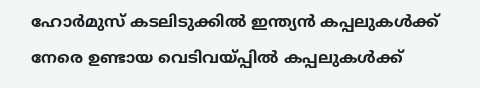ഹോര്‍മുസ് കടലിടുക്കില്‍ ഇന്ത്യന്‍ കപ്പലുകള്‍ക്ക് നേരെ ഉണ്ടായ വെടിവയ്പ്പില്‍ കപ്പലുകള്‍ക്ക്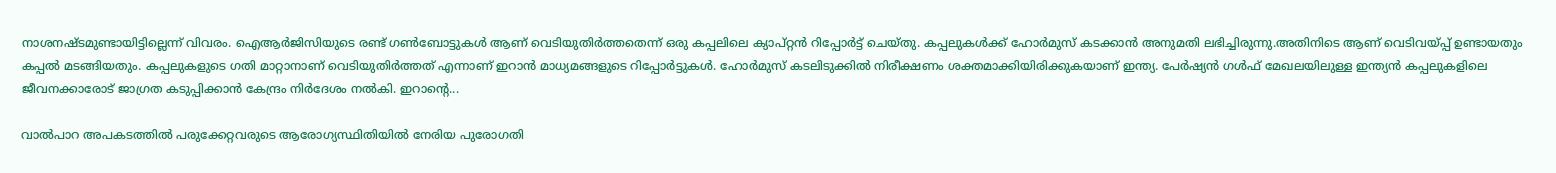നാശനഷ്ടമുണ്ടായിട്ടില്ലെന്ന് വിവരം. ഐആര്‍ജിസിയുടെ രണ്ട് ഗണ്‍ബോട്ടുകള്‍ ആണ് വെടിയുതിര്‍ത്തതെന്ന് ഒരു കപ്പലിലെ ക്യാപ്റ്റന്‍ റിപ്പോര്‍ട്ട് ചെയ്തു. കപ്പലുകള്‍ക്ക് ഹോര്‍മുസ് കടക്കാന്‍ അനുമതി ലഭിച്ചിരുന്നു.അതിനിടെ ആണ് വെടിവയ്പ്പ് ഉണ്ടായതും കപ്പല്‍ മടങ്ങിയതും. കപ്പലുകളുടെ ഗതി മാറ്റാനാണ് വെടിയുതിര്‍ത്തത് എന്നാണ് ഇറാന്‍ മാധ്യമങ്ങളുടെ റിപ്പോര്‍ട്ടുകള്‍. ഹോര്‍മുസ് കടലിടുക്കില്‍ നിരീക്ഷണം ശക്തമാക്കിയിരിക്കുകയാണ് ഇന്ത്യ. പേര്‍ഷ്യന്‍ ഗള്‍ഫ് മേഖലയിലുള്ള ഇന്ത്യന്‍ കപ്പലുകളിലെ ജീവനക്കാരോട് ജാഗ്രത കടുപ്പിക്കാന്‍ കേന്ദ്രം നിര്‍ദേശം നല്‍കി. ഇറാന്റെ...

വാല്‍പാറ അപകടത്തില്‍ പരുക്കേറ്റവരുടെ ആരോഗ്യസ്ഥിതിയില്‍ നേരിയ പുരോഗതി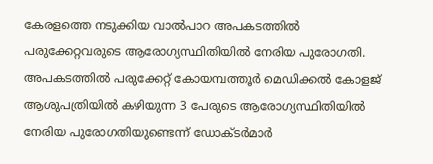കേരളത്തെ നടുക്കിയ വാല്‍പാറ അപകടത്തില്‍ പരുക്കേറ്റവരുടെ ആരോഗ്യസ്ഥിതിയില്‍ നേരിയ പുരോഗതി. അപകടത്തില്‍ പരുക്കേറ്റ് കോയമ്പത്തൂര്‍ മെഡിക്കല്‍ കോളജ് ആശുപത്രിയില്‍ കഴിയുന്ന 3 പേരുടെ ആരോഗ്യസ്ഥിതിയില്‍ നേരിയ പുരോഗതിയുണ്ടെന്ന് ഡോക്ടര്‍മാര്‍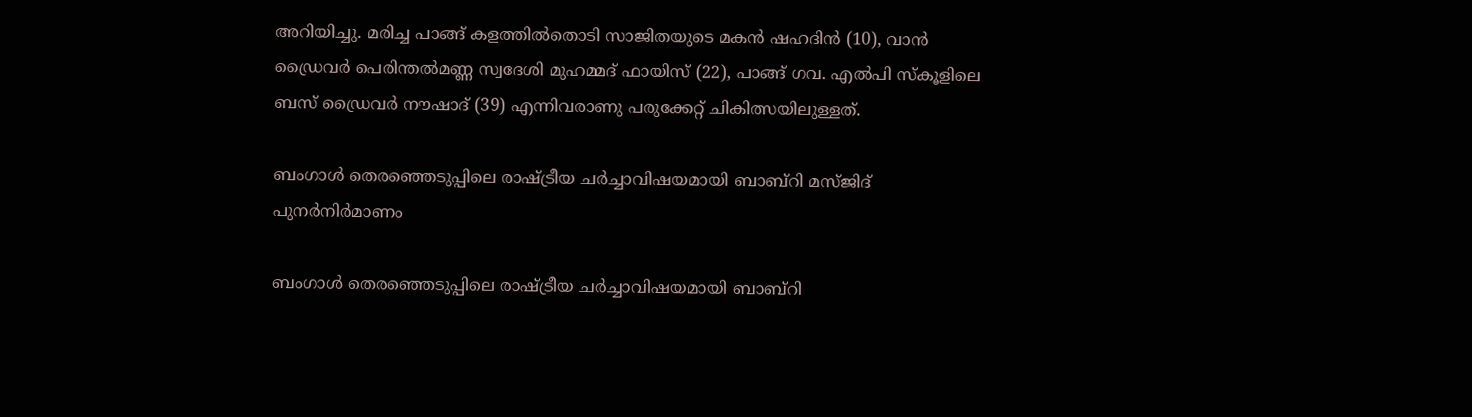അറിയിച്ചു. മരിച്ച പാങ്ങ് കളത്തില്‍തൊടി സാജിതയുടെ മകന്‍ ഷഹദിന്‍ (10), വാന്‍ ഡ്രൈവര്‍ പെരിന്തല്‍മണ്ണ സ്വദേശി മുഹമ്മദ് ഫായിസ് (22), പാങ്ങ് ഗവ. എല്‍പി സ്‌കൂളിലെ ബസ് ഡ്രൈവര്‍ നൗഷാദ് (39) എന്നിവരാണു പരുക്കേറ്റ് ചികിത്സയിലുള്ളത്.

ബംഗാൾ തെരഞ്ഞെടുപ്പിലെ രാഷ്ട്രീയ ചർച്ചാവിഷയമായി ബാബ്റി മസ്ജിദ് പുനർനിർമാണം

ബംഗാൾ തെരഞ്ഞെടുപ്പിലെ രാഷ്ട്രീയ ചർച്ചാവിഷയമായി ബാബ്റി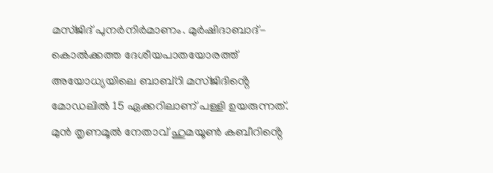മസ്ജിദ് പുനർനിർമാണം. മുർഷിദാബാദ്-കൊൽക്കത്ത ദേശീയപാതയോരത്ത് അയോധ്യയിലെ ബാബ്റി മസ്ജിദിൻ്റെ മോഡലിൽ 15 ഏക്കറിലാണ് പള്ളി ഉയരുന്നത്. മുൻ തൃണമൂൽ നേതാവ് ഹുമയൂൺ കബീറിൻ്റെ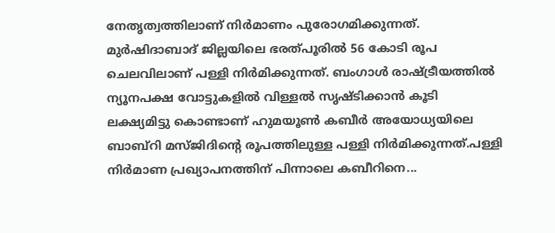നേതൃത്വത്തിലാണ് നിർമാണം പുരോഗമിക്കുന്നത്. മുർഷിദാബാദ് ജില്ലയിലെ ഭരത്പൂരിൽ 56 കോടി രൂപ ചെലവിലാണ് പള്ളി നിർമിക്കുന്നത്. ബംഗാൾ രാഷ്ട്രീയത്തിൽ ന്യൂനപക്ഷ വോട്ടുകളിൽ വിള്ളൽ സൃഷ്ടിക്കാൻ കൂടി ലക്ഷ്യമിട്ടു കൊണ്ടാണ് ഹുമയൂൺ കബീർ അയോധ്യയിലെ ബാബ്റി മസ്ജിദിൻ്റെ രൂപത്തിലുള്ള പള്ളി നിർമിക്കുന്നത്.പള്ളി നിർമാണ പ്രഖ്യാപനത്തിന് പിന്നാലെ കബീറിനെ...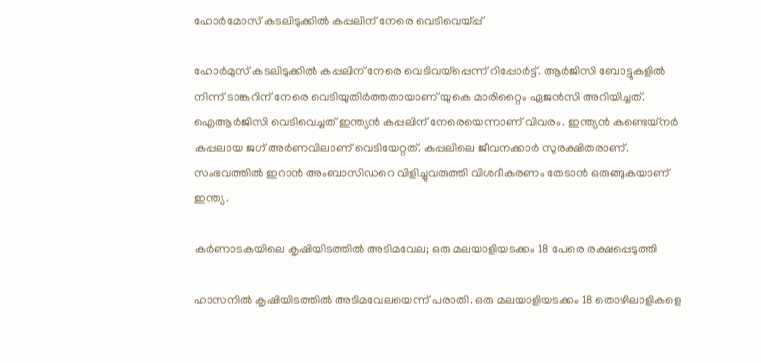ഹോർമോസ് കടലിടുക്കിൽ കപ്പലിന് നേരെ വെടിവെയ്പ്പ്

ഹോർമുസ് കടലിടുക്കിൽ കപ്പലിന് നേരെ വെടിവയ്‌പ്പെന്ന് റിപ്പോർട്ട്. ആർജിസി ബോട്ടുകളിൽ നിന്ന് ടാങ്കറിന് നേരെ വെടിയുതിർത്തതായാണ് യുകെ മാരിറ്റൈം ഏജൻസി അറിയിച്ചത്. ഐആർജിസി വെടിവെച്ചത് ഇന്ത്യൻ കപ്പലിന് നേരെയെന്നാണ് വിവരം. ഇന്ത്യന്‍ കണ്ടെയ്നർ കപ്പലായ ജഗ് അർണവിലാണ് വെടിയേറ്റത്. കപ്പലിലെ ജീവനക്കാർ സുരക്ഷിതരാണ്. സംഭവത്തിൽ ഇറാന്‍ അംബാസിഡറെ വിളിച്ചുവരുത്തി വിശദീകരണം തേടാന്‍ ഒരുങ്ങുകയാണ് ഇന്ത്യ.

കർണാടകയിലെ കൃഷിയിടത്തിൽ അടിമവേല; ഒരു മലയാളിയടക്കം 18 പേരെ രക്ഷപ്പെടുത്തി

ഹാസനിൽ കൃഷിയിടത്തിൽ അടിമവേലയെന്ന് പരാതി. ഒരു മലയാളിയടക്കം 18 തൊഴിലാളികളെ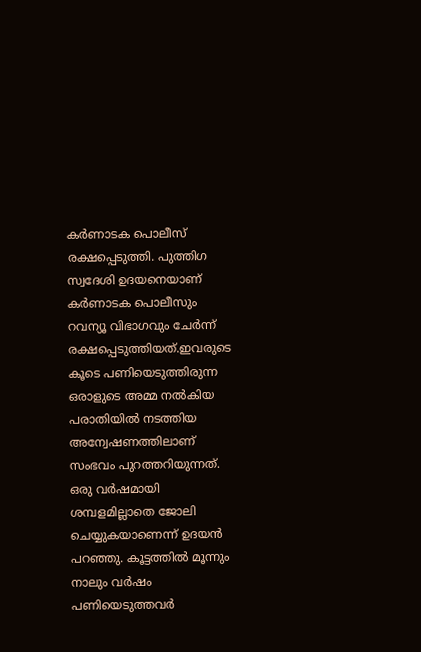കർണാടക പൊലീസ് രക്ഷപ്പെടുത്തി. പുത്തിഗ സ്വദേശി ഉദയനെയാണ് കർണാടക പൊലീസും റവന്യൂ വിഭാഗവും ചേർന്ന് രക്ഷപ്പെടുത്തിയത്.ഇവരുടെ കൂടെ പണിയെടുത്തിരുന്ന ഒരാളുടെ അമ്മ നൽകിയ പരാതിയിൽ നടത്തിയ അന്വേഷണത്തിലാണ് സംഭവം പുറത്തറിയുന്നത്. ഒരു വർഷമായി ശമ്പളമില്ലാതെ ജോലി ചെയ്യുകയാണെന്ന് ഉദയൻ പറഞ്ഞു. കൂട്ടത്തിൽ മൂന്നും നാലും വർഷം പണിയെടുത്തവർ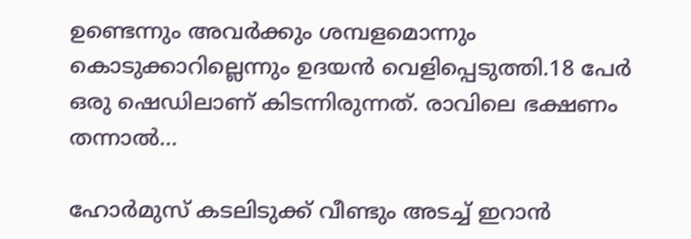ഉണ്ടെന്നും അവർക്കും ശമ്പളമൊന്നും കൊടുക്കാറില്ലെന്നും ഉദയൻ വെളിപ്പെടുത്തി.18 പേർ ഒരു ഷെഡിലാണ് കിടന്നിരുന്നത്. രാവിലെ ഭക്ഷണം തന്നാൽ...

ഹോർമുസ് കടലിടുക്ക് വീണ്ടും അടച്ച് ഇറാൻ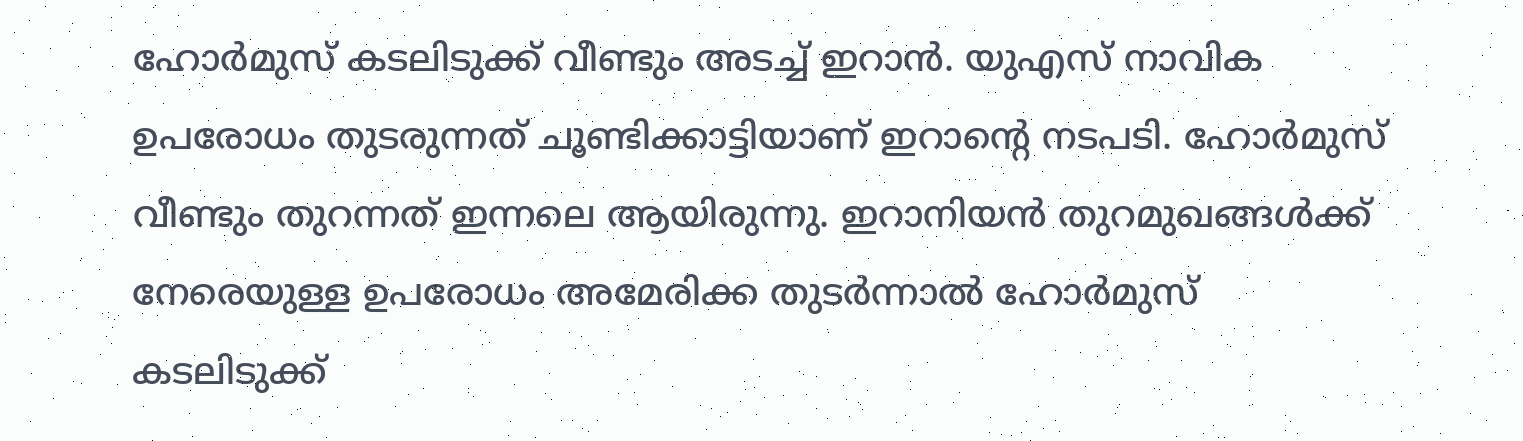ഹോർമുസ് കടലിടുക്ക് വീണ്ടും അടച്ച് ഇറാൻ. യുഎസ് നാവിക ഉപരോധം തുടരുന്നത് ചൂണ്ടിക്കാട്ടിയാണ് ഇറാന്റെ നടപടി. ഹോർമുസ് വീണ്ടും തുറന്നത് ഇന്നലെ ആയിരുന്നു. ഇറാനിയൻ തുറമുഖങ്ങൾക്ക് നേരെയുള്ള ഉപരോധം അമേരിക്ക തുടർന്നാൽ ഹോർമുസ് കടലിടുക്ക്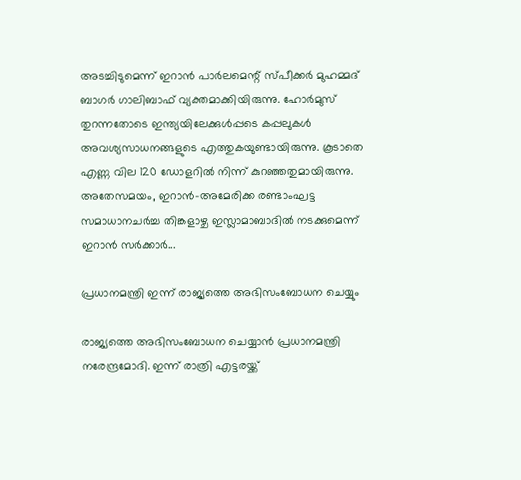അടച്ചിടുമെന്ന് ഇറാൻ പാർലമെന്റ് സ്പീക്കർ മുഹമ്മദ് ബാഗർ ഗാലിബാഫ് വ്യക്തമാക്കിയിരുന്നു. ഹോർമുസ് തുറന്നതോടെ ഇന്ത്യയിലേക്കുൾപ്പടെ കപ്പലുകൾ അവശ്യസാധനങ്ങളുടെ എത്തുകയുണ്ടായിരുന്നു. കൂടാതെ എണ്ണ വില 120 ഡോളറിൽ നിന്ന് കുറഞ്ഞതുമായിരുന്നു. അതേസമയം, ഇറാൻ-അമേരിക്ക രണ്ടാംഘട്ട സമാധാനചർച്ച തിങ്കളാഴ്ച ഇസ്ലാമാബാദിൽ നടക്കുമെന്ന് ഇറാൻ സർക്കാർ...

പ്രധാനമന്ത്രി ഇന്ന് രാജ്യത്തെ അഭിസംബോധന ചെയ്യും

രാജ്യത്തെ അഭിസംബോധന ചെയ്യാന്‍ പ്രധാനമന്ത്രി നരേന്ദ്രമോദി. ഇന്ന് രാത്രി എട്ടരയ്ക്ക്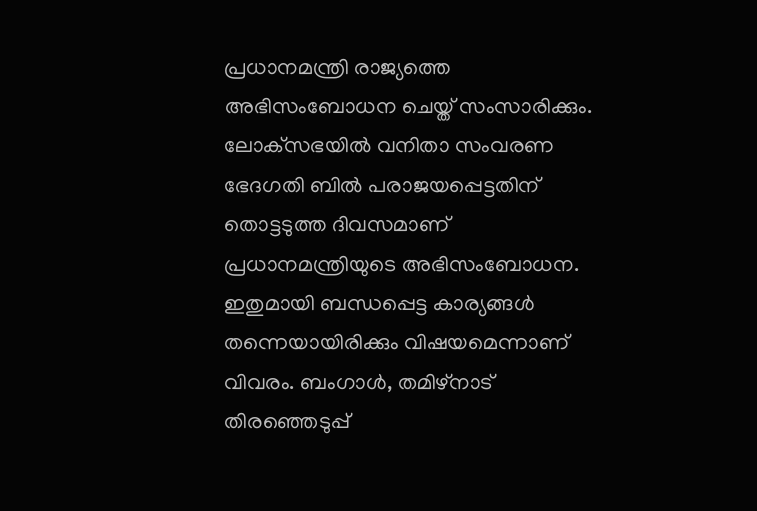പ്രധാനമന്ത്രി രാജ്യത്തെ അഭിസംബോധന ചെയ്ത് സംസാരിക്കും. ലോക്‌സഭയില്‍ വനിതാ സംവരണ ഭേദഗതി ബില്‍ പരാജയപ്പെട്ടതിന് തൊട്ടടുത്ത ദിവസമാണ് പ്രധാനമന്ത്രിയുടെ അഭിസംബോധന. ഇതുമായി ബന്ധപ്പെട്ട കാര്യങ്ങള്‍ തന്നെയായിരിക്കും വിഷയമെന്നാണ് വിവരം. ബംഗാള്‍, തമിഴ്നാട് തിരഞ്ഞെടുപ്പ്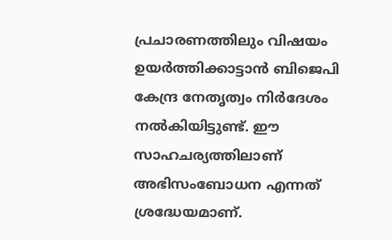പ്രചാരണത്തിലും വിഷയം ഉയര്‍ത്തിക്കാട്ടാന്‍ ബിജെപി കേന്ദ്ര നേതൃത്വം നിര്‍ദേശം നല്‍കിയിട്ടുണ്ട്. ഈ സാഹചര്യത്തിലാണ് അഭിസംബോധന എന്നത് ശ്രദ്ധേയമാണ്.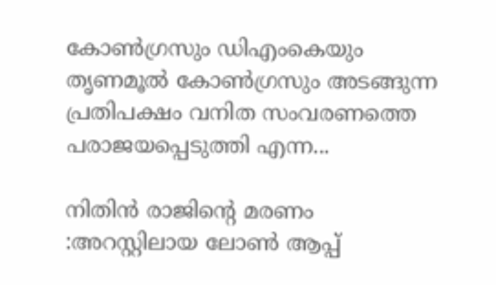കോണ്‍ഗ്രസും ഡിഎംകെയും തൃണമൂല്‍ കോണ്‍ഗ്രസും അടങ്ങുന്ന പ്രതിപക്ഷം വനിത സംവരണത്തെ പരാജയപ്പെടുത്തി എന്ന...

നിതിൻ രാജിന്റെ മരണം :അറസ്റ്റിലായ ലോൺ ആപ്പ്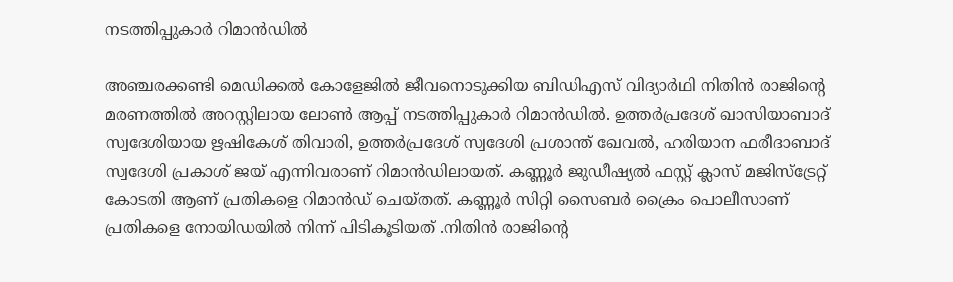നടത്തിപ്പുകാർ റിമാൻഡിൽ

അഞ്ചരക്കണ്ടി മെഡിക്കൽ കോളേജിൽ ജീവനൊടുക്കിയ ബിഡിഎസ് വിദ്യാർഥി നിതിൻ രാജിൻ്റെ മരണത്തിൽ അറസ്റ്റിലായ ലോൺ ആപ്പ് നടത്തിപ്പുകാർ റിമാൻഡിൽ. ഉത്തർപ്രദേശ് ഖാസിയാബാദ് സ്വദേശിയായ ഋഷികേശ് തിവാരി, ഉത്തർപ്രദേശ് സ്വദേശി പ്രശാന്ത് ഖേവൽ, ഹരിയാന ഫരീദാബാദ് സ്വദേശി പ്രകാശ് ജയ് എന്നിവരാണ് റിമാൻഡിലായത്. കണ്ണൂർ ജുഡീഷ്യൽ ഫസ്റ്റ് ക്ലാസ് മജിസ്ട്രേറ്റ് കോടതി ആണ് പ്രതികളെ റിമാൻഡ് ചെയ്തത്. കണ്ണൂർ സിറ്റി സൈബർ ക്രൈം പൊലീസാണ് പ്രതികളെ നോയിഡയിൽ നിന്ന് പിടികൂടിയത് .നിതിൻ രാജിൻ്റെ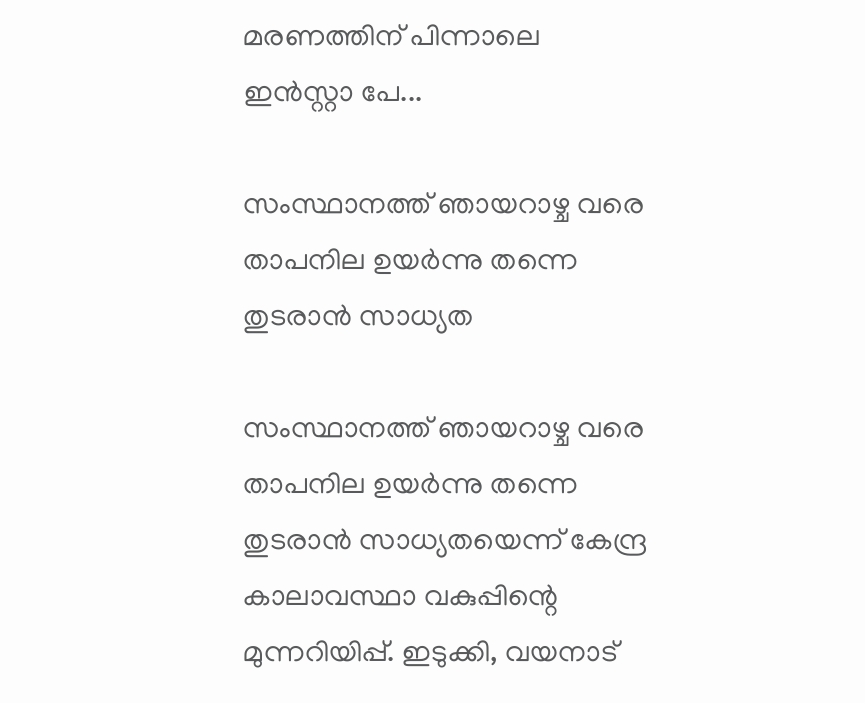മരണത്തിന് പിന്നാലെ ഇൻസ്റ്റാ പേ...

സംസ്ഥാനത്ത് ഞായറാഴ്ച വരെ താപനില ഉയർന്നു തന്നെ തുടരാൻ സാധ്യത

സംസ്ഥാനത്ത് ഞായറാഴ്ച വരെ താപനില ഉയര്‍ന്നു തന്നെ തുടരാന്‍ സാധ്യതയെന്ന് കേന്ദ്ര കാലാവസ്ഥാ വകുപ്പിന്റെ മുന്നറിയിപ്പ്. ഇടുക്കി, വയനാട്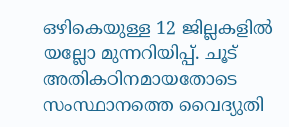ഒഴികെയുള്ള 12 ജില്ലകളില്‍ യല്ലോ മുന്നറിയിപ്പ്. ചൂട് അതികഠിനമായതോടെ സംസ്ഥാനത്തെ വൈദ്യുതി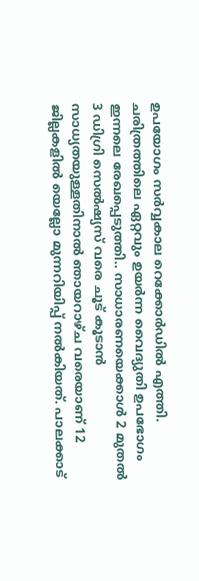ഉപയോഗം സര്‍വ്വകാല റെക്കോര്‍ഡില്‍ എത്തി. ചരിത്രത്തിലെ ഏറ്റവും ഉയര്‍ന്ന വൈദ്യുതി ഉപഭോഗം ഇന്നലെ രേഖപ്പെടുത്തി.. സാധാരണയെക്കാള്‍ 2 മുതല്‍ 3 ഡിഗ്രി സെല്‍ഷ്യസ് വരെ ചൂട് കൂടാന്‍ സാധ്യതയുള്ളതിനാല്‍ ഞായറാഴ്ച വരെയാണ് 12 ജില്ലകളില്‍ യെല്ലോ മുന്നറിയിപ്പ് നല്‍കിയത്. പാലക്കാട്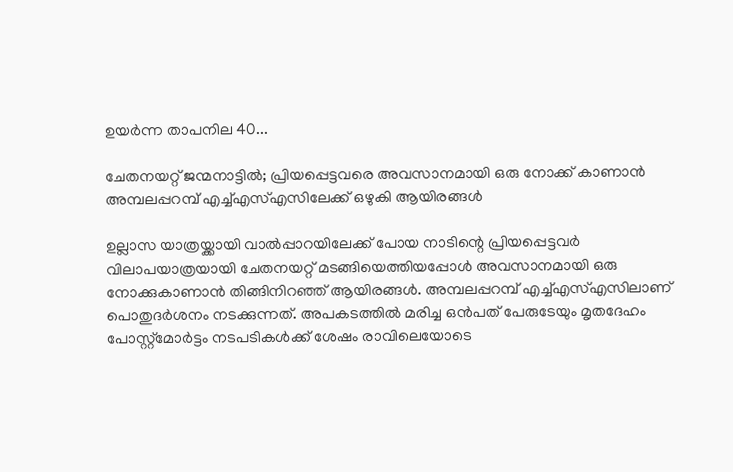ഉയര്‍ന്ന താപനില 40...

ചേതനയറ്റ് ജന്മനാട്ടില്‍; പ്രിയപ്പെട്ടവരെ അവസാനമായി ഒരു നോക്ക് കാണാന്‍ അമ്പലപ്പറമ്പ് എച്ച്എസ്എസിലേക്ക് ഒഴുകി ആയിരങ്ങള്‍

ഉല്ലാസ യാത്രയ്ക്കായി വാല്‍പ്പാറയിലേക്ക് പോയ നാടിന്റെ പ്രിയപ്പെട്ടവര്‍ വിലാപയാത്രയായി ചേതനയറ്റ് മടങ്ങിയെത്തിയപ്പോള്‍ അവസാനമായി ഒരു നോക്കുകാണാന്‍ തിങ്ങിനിറഞ്ഞ് ആയിരങ്ങള്‍. അമ്പലപ്പറമ്പ് എച്ച്എസ്എസിലാണ് പൊതുദര്‍ശനം നടക്കുന്നത്. അപകടത്തില്‍ മരിച്ച ഒന്‍പത് പേരുടേയും മൃതദേഹം പോസ്റ്റ്‌മോര്‍ട്ടം നടപടികള്‍ക്ക് ശേഷം രാവിലെയോടെ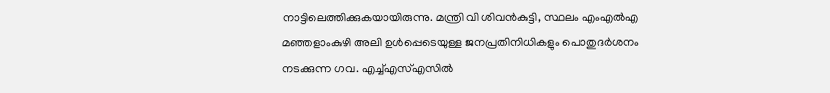നാട്ടിലെത്തിക്കുകയായിരുന്നു. മന്ത്രി വി ശിവന്‍കുട്ടി, സ്ഥലം എംഎല്‍എ മഞ്ഞളാംകുഴി അലി ഉള്‍പ്പെടെയുള്ള ജനപ്രതിനിധികളും പൊതുദര്‍ശനം നടക്കുന്ന ഗവ. എച്ച്എസ്എസില്‍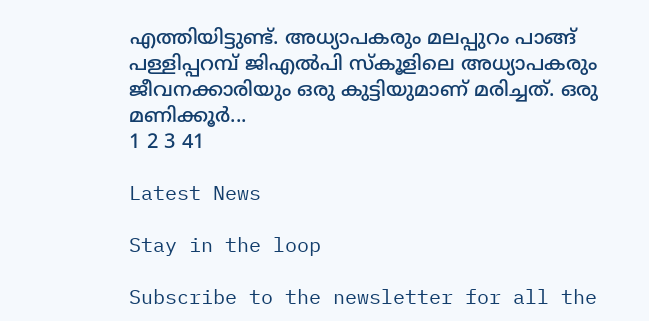എത്തിയിട്ടുണ്ട്. അധ്യാപകരും മലപ്പുറം പാങ്ങ് പള്ളിപ്പറമ്പ് ജിഎല്‍പി സ്‌കൂളിലെ അധ്യാപകരും ജീവനക്കാരിയും ഒരു കുട്ടിയുമാണ് മരിച്ചത്. ഒരു മണിക്കൂര്‍...
1 2 3 41

Latest News

Stay in the loop

Subscribe to the newsletter for all the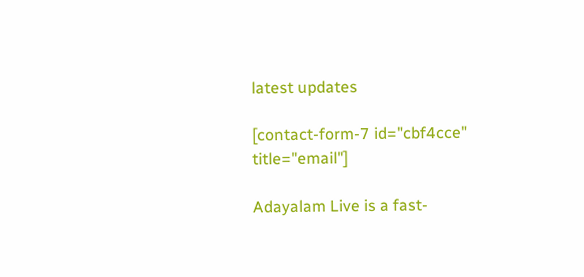latest updates

[contact-form-7 id="cbf4cce" title="email"]

Adayalam Live is a fast-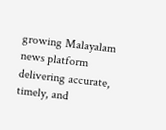growing Malayalam news platform delivering accurate, timely, and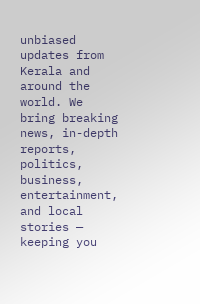unbiased updates from Kerala and around the world. We bring breaking news, in-depth reports, politics, business, entertainment, and local stories — keeping you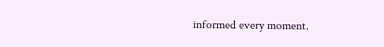informed every moment.